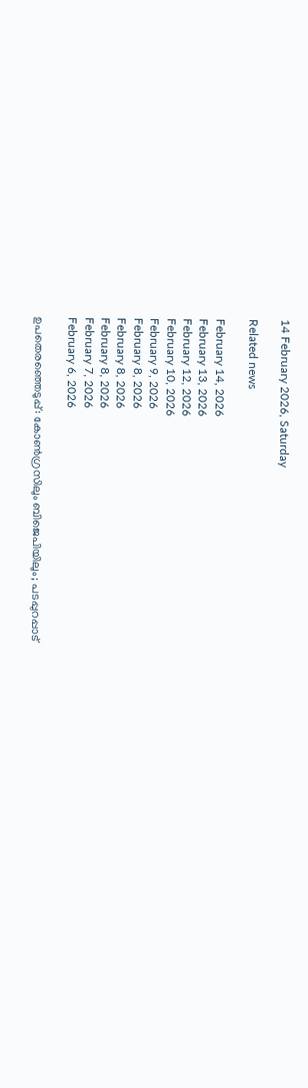14 February 2026, Saturday

Related news

February 14, 2026
February 13, 2026
February 12, 2026
February 10, 2026
February 9, 2026
February 8, 2026
February 8, 2026
February 8, 2026
February 7, 2026
February 6, 2026

ഉപതെരഞ്ഞെടുപ്പ്: കോൺഗ്രസിലും ബിജെപിയിലും; പടപ്പുറപ്പാട്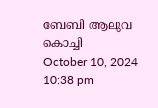ബേബി ആലുവ
കൊച്ചി
October 10, 2024 10:38 pm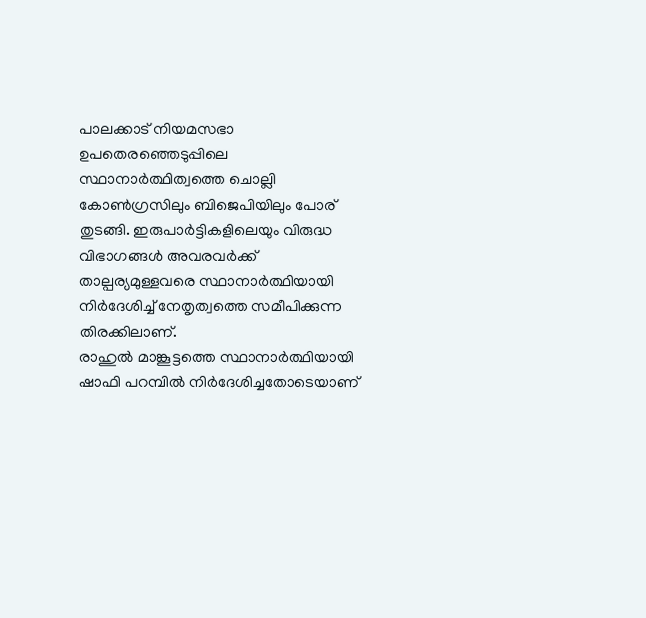പാലക്കാട് നിയമസഭാ ഉപതെരഞ്ഞെടുപ്പിലെ സ്ഥാനാർത്ഥിത്വത്തെ ചൊല്ലി കോൺഗ്രസിലും ബിജെപിയിലും പോര് തുടങ്ങി. ഇരുപാർട്ടികളിലെയും വിരുദ്ധ വിഭാഗങ്ങൾ അവരവർക്ക് താല്പര്യമുള്ളവരെ സ്ഥാനാർത്ഥിയായി നിർദേശിച്ച് നേതൃത്വത്തെ സമീപിക്കുന്ന തിരക്കിലാണ്.
രാഹുൽ മാങ്കൂട്ടത്തെ സ്ഥാനാർത്ഥിയായി ഷാഫി പറമ്പിൽ നിർദേശിച്ചതോടെയാണ്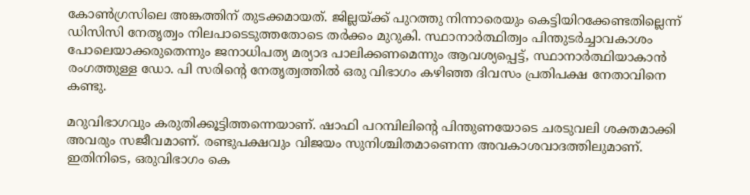കോൺഗ്രസിലെ അങ്കത്തിന് തുടക്കമായത്. ജില്ലയ്ക്ക് പുറത്തു നിന്നാരെയും കെട്ടിയിറക്കേണ്ടതില്ലെന്ന് ഡിസിസി നേതൃത്വം നിലപാടെടുത്തതോടെ തർക്കം മുറുകി. സ്ഥാനാർത്ഥിത്വം പിന്തുടർച്ചാവകാശം പോലെയാക്കരുതെന്നും ജനാധിപത്യ മര്യാദ പാലിക്കണമെന്നും ആവശ്യപ്പെട്ട്, സ്ഥാനാർത്ഥിയാകാൻ രംഗത്തുള്ള ഡോ. പി സരിന്റെ നേതൃത്വത്തിൽ ഒരു വിഭാഗം കഴിഞ്ഞ ദിവസം പ്രതിപക്ഷ നേതാവിനെ കണ്ടു.

മറുവിഭാഗവും കരുതിക്കൂട്ടിത്തന്നെയാണ്. ഷാഫി പറമ്പിലിന്റെ പിന്തുണയോടെ ചരടുവലി ശക്തമാക്കി അവരും സജീവമാണ്. രണ്ടുപക്ഷവും വിജയം സുനിശ്ചിതമാണെന്ന അവകാശവാദത്തിലുമാണ്. ഇതിനിടെ, ഒരുവിഭാഗം കെ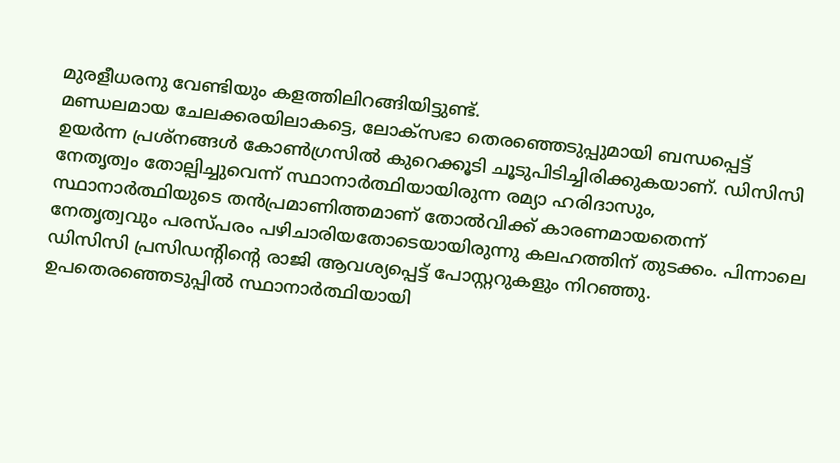മുരളീധരനു വേണ്ടിയും കളത്തിലിറങ്ങിയിട്ടുണ്ട്.
മണ്ഡലമായ ചേലക്കരയിലാകട്ടെ, ലോക്‌സഭാ തെരഞ്ഞെടുപ്പുമായി ബന്ധപ്പെട്ട് ഉയർന്ന പ്രശ്നങ്ങൾ കോൺഗ്രസിൽ കുറെക്കൂടി ചൂടുപിടിച്ചിരിക്കുകയാണ്. ഡിസിസി നേതൃത്വം തോല്പിച്ചുവെന്ന് സ്ഥാനാർത്ഥിയായിരുന്ന രമ്യാ ഹരിദാസും, സ്ഥാനാര്‍ത്ഥിയുടെ തൻപ്രമാണിത്തമാണ് തോൽവിക്ക് കാരണമായതെന്ന് നേതൃത്വവും പരസ്പരം പഴിചാരിയതോടെയായിരുന്നു കലഹത്തിന് തുടക്കം. പിന്നാലെ ഡിസിസി പ്രസിഡന്റിന്റെ രാജി ആവശ്യപ്പെട്ട് പോസ്റ്ററുകളും നിറഞ്ഞു. ഉപതെരഞ്ഞെടുപ്പിൽ സ്ഥാനാർത്ഥിയായി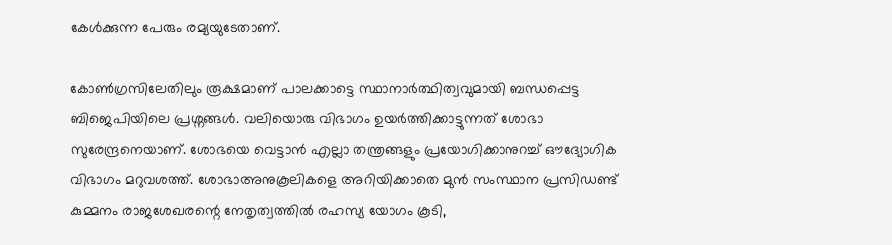കേൾക്കുന്ന പേരും രമ്യയുടേതാണ്.

കോൺഗ്രസിലേതിലും രൂക്ഷമാണ് പാലക്കാട്ടെ സ്ഥാനാർത്ഥിത്വവുമായി ബന്ധപ്പെട്ട ബിജെപിയിലെ പ്രശ്നങ്ങൾ. വലിയൊരു വിഭാഗം ഉയർത്തിക്കാട്ടുന്നത് ശോഭാ സുരേന്ദ്രനെയാണ്. ശോഭയെ വെട്ടാൻ എല്ലാ തന്ത്രങ്ങളും പ്രയോഗിക്കാനുറച്ച് ഔദ്യോഗിക വിഭാഗം മറുവശത്ത്. ശോഭാഅനുകൂലികളെ അറിയിക്കാതെ മുൻ സംസ്ഥാന പ്രസിഡണ്ട് കുമ്മനം രാജശേഖരന്റെ നേതൃത്വത്തിൽ രഹസ്യ യോഗം കൂടി,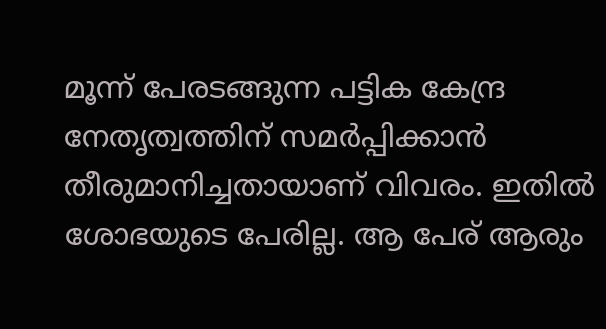മൂന്ന് പേരടങ്ങുന്ന പട്ടിക കേന്ദ്ര നേതൃത്വത്തിന് സമർപ്പിക്കാൻ തീരുമാനിച്ചതായാണ് വിവരം. ഇതില്‍ ശോഭയുടെ പേരില്ല. ആ പേര് ആരും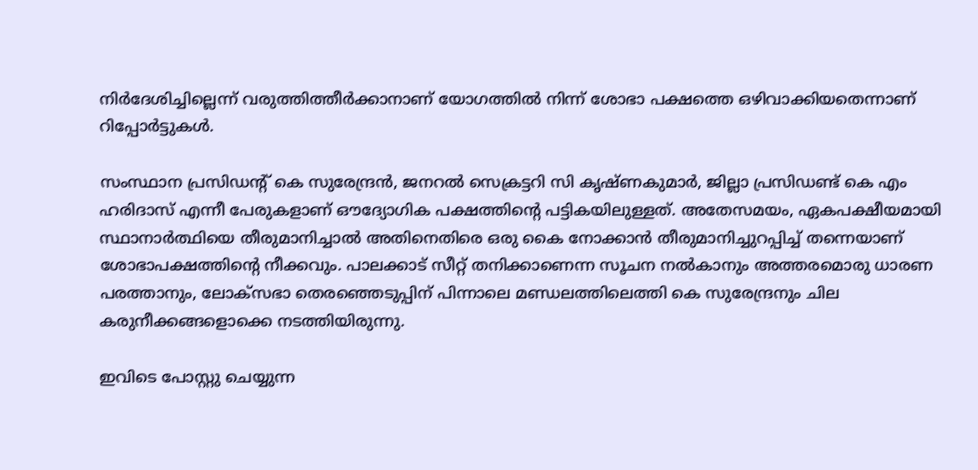നിർദേശിച്ചില്ലെന്ന് വരുത്തിത്തീർക്കാനാണ് യോഗത്തിൽ നിന്ന് ശോഭാ പക്ഷത്തെ ഒഴിവാക്കിയതെന്നാണ് റിപ്പോർട്ടുകൾ.

സംസ്ഥാന പ്രസിഡന്റ് കെ സുരേന്ദ്രൻ, ജനറല്‍ സെക്രട്ടറി സി കൃഷ്ണകുമാർ, ജില്ലാ പ്രസിഡണ്ട് കെ എം ഹരിദാസ് എന്നീ പേരുകളാണ് ഔദ്യോഗിക പക്ഷത്തിന്റെ പട്ടികയിലുള്ളത്. അതേസമയം, ഏകപക്ഷീയമായി സ്ഥാനാർത്ഥിയെ തീരുമാനിച്ചാൽ അതിനെതിരെ ഒരു കൈ നോക്കാൻ തീരുമാനിച്ചുറപ്പിച്ച് തന്നെയാണ് ശോഭാപക്ഷത്തിന്റെ നീക്കവും. പാലക്കാട് സീറ്റ് തനിക്കാണെന്ന സൂചന നൽകാനും അത്തരമൊരു ധാരണ പരത്താനും, ലോക്‌സഭാ തെരഞ്ഞെടുപ്പിന് പിന്നാലെ മണ്ഡലത്തിലെത്തി കെ സുരേന്ദ്രനും ചില കരുനീക്കങ്ങളൊക്കെ നടത്തിയിരുന്നു.

ഇവിടെ പോസ്റ്റു ചെയ്യുന്ന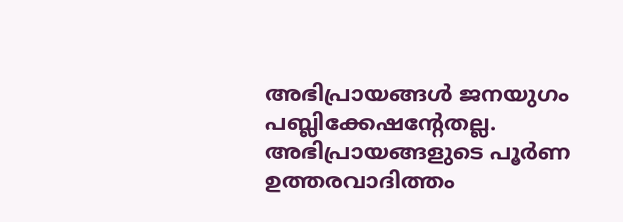അഭിപ്രായങ്ങള്‍ ജനയുഗം പബ്ലിക്കേഷന്റേതല്ല. അഭിപ്രായങ്ങളുടെ പൂര്‍ണ ഉത്തരവാദിത്തം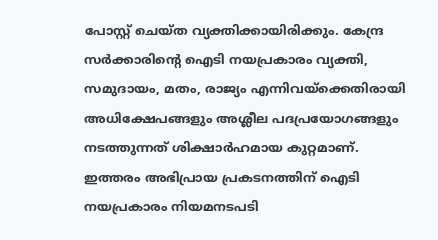പോസ്റ്റ് ചെയ്ത വ്യക്തിക്കായിരിക്കും. കേന്ദ്ര സര്‍ക്കാരിന്റെ ഐടി നയപ്രകാരം വ്യക്തി, സമുദായം, മതം, രാജ്യം എന്നിവയ്‌ക്കെതിരായി അധിക്ഷേപങ്ങളും അശ്ലീല പദപ്രയോഗങ്ങളും നടത്തുന്നത് ശിക്ഷാര്‍ഹമായ കുറ്റമാണ്. ഇത്തരം അഭിപ്രായ പ്രകടനത്തിന് ഐടി നയപ്രകാരം നിയമനടപടി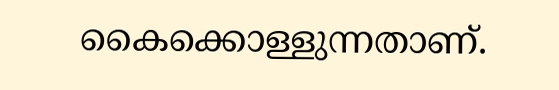കൈക്കൊള്ളുന്നതാണ്.